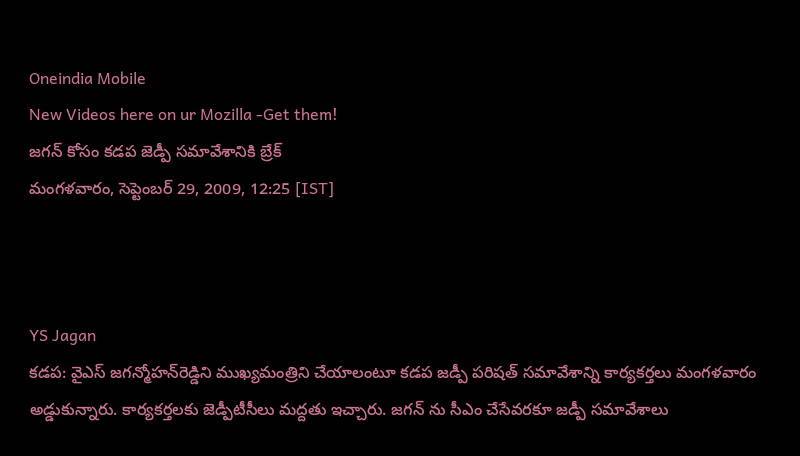Oneindia Mobile
New Videos here on ur Mozilla -Get them!
జగన్ కోసం కడప జెడ్పీ సమావేశానికి బ్రేక్
మంగళవారం, సెప్టెంబర్ 29, 2009, 12:25 [IST]



YS Jagan
కడప: వైఎస్‌ జగన్మోహన్‌రెడ్డిని ముఖ్యమంత్రిని చేయాలంటూ కడప జడ్పీ పరిషత్‌ సమావేశాన్ని కార్యకర్తలు మంగళవారం అడ్డుకున్నారు. కార్యకర్తలకు జెడ్పీటీసీలు మద్దతు ఇచ్చారు. జగన్‌ ను సీఎం చేసేవరకూ జడ్పీ సమావేశాలు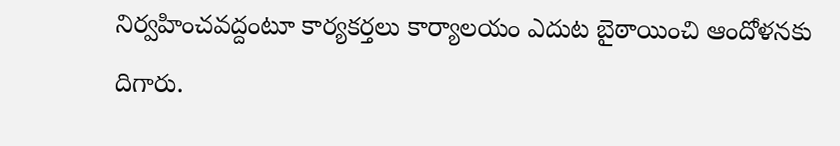నిర్వహించవద్దంటూ కార్యకర్తలు కార్యాలయం ఎదుట బైఠాయించి ఆందోళనకు దిగారు.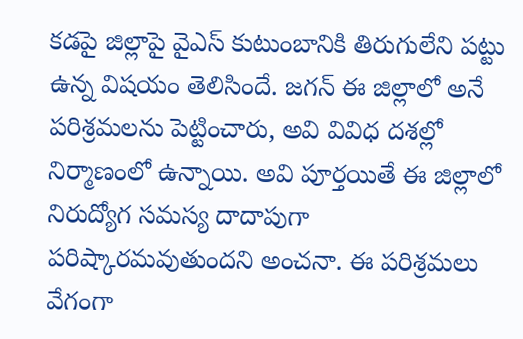కడపై జిల్లాపై వైఎస్ కుటుంబానికి తిరుగులేని పట్టు ఉన్న విషయం తెలిసిందే. జగన్ ఈ జిల్లాలో అనే పరిశ్రమలను పెట్టించారు, అవి వివిధ దశల్లో నిర్మాణంలో ఉన్నాయి. అవి పూర్తయితే ఈ జిల్లాలో నిరుద్యోగ సమస్య దాదాపుగా పరిష్కారమవుతుందని అంచనా. ఈ పరిశ్రమలు వేగంగా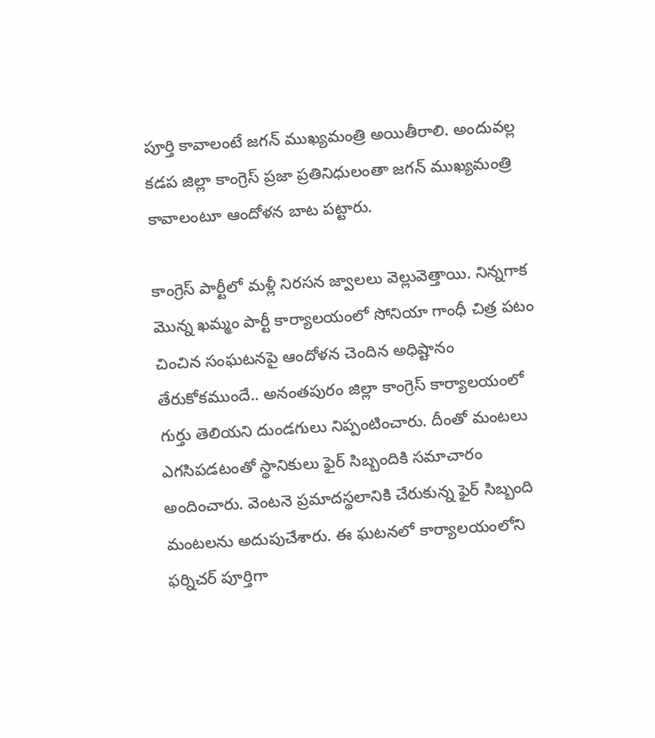పూర్తి కావాలంటే జగన్ ముఖ్యమంత్రి అయితీరాలి. అందువల్ల కడప జిల్లా కాంగ్రెస్ ప్రజా ప్రతినిధులంతా జగన్ ముఖ్యమంత్రి కావాలంటూ ఆందోళన బాట పట్టారు.

కాంగ్రెస్‌ పార్టీలో మళ్లీ నిరసన జ్వాలలు వెల్లువెత్తాయి. నిన్నగాక మొన్న ఖమ్మం పార్టీ కార్యాలయంలో సోనియా గాంధీ చిత్ర పటం చించిన సంఘటనపై ఆందోళన చెందిన అధిష్టానం తేరుకోకముందే.. అనంతపురం జిల్లా కాంగ్రెస్‌ కార్యాలయంలో గుర్తు తెలియని దుండగులు నిప్పంటించారు. దీంతో మంటలు ఎగసిపడటంతో స్థానికులు ఫైర్‌ సిబ్బందికి సమాచారం అందించారు. వెంటనె ప్రమాదస్థలానికి చేరుకున్న ఫైర్‌ సిబ్బంది మంటలను అదుపుచేశారు. ఈ ఘటనలో కార్యాలయంలోని ఫర్నిచర్‌ పూర్తిగా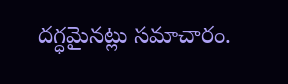దగ్ధమైనట్లు సమాచారం.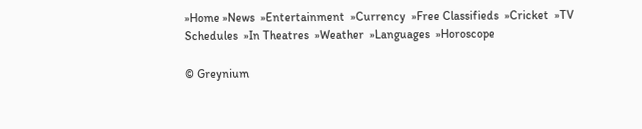»Home »News  »Entertainment  »Currency  »Free Classifieds  »Cricket  »TV Schedules  »In Theatres  »Weather  »Languages  »Horoscope

© Greynium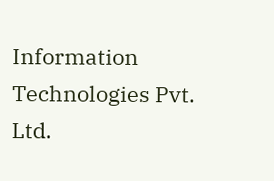Information Technologies Pvt. Ltd.